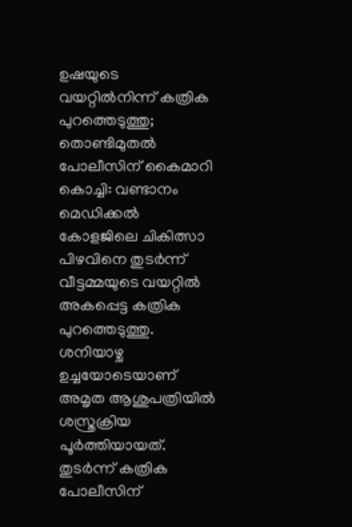ഉഷയുടെ വയറ്റിൽനിന്ന് കത്രിക പുറത്തെടുത്തു; തൊണ്ടിമുതൽ പോലീസിന് കൈമാറി
കൊച്ചി: വണ്ടാനം മെഡിക്കൽ കോളജിലെ ചികിത്സാ പിഴവിനെ തുടർന്ന് വീട്ടമ്മയുടെ വയറ്റിൽ അകപ്പെട്ട കത്രിക പുറത്തെടുത്തു. ശനിയാഴ്ച ഉച്ചയോടെയാണ് അമൃത ആശുപത്രിയിൽ ശസ്ത്രക്രിയ പൂർത്തിയായത്. തുടർന്ന് കത്രിക പോലീസിന്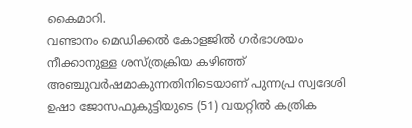കൈമാറി.
വണ്ടാനം മെഡിക്കൽ കോളജിൽ ഗർഭാശയം നീക്കാനുള്ള ശസ്ത്രക്രിയ കഴിഞ്ഞ് അഞ്ചുവർഷമാകുന്നതിനിടെയാണ് പുന്നപ്ര സ്വദേശി ഉഷാ ജോസഫുകുട്ടിയുടെ (51) വയറ്റിൽ കത്രിക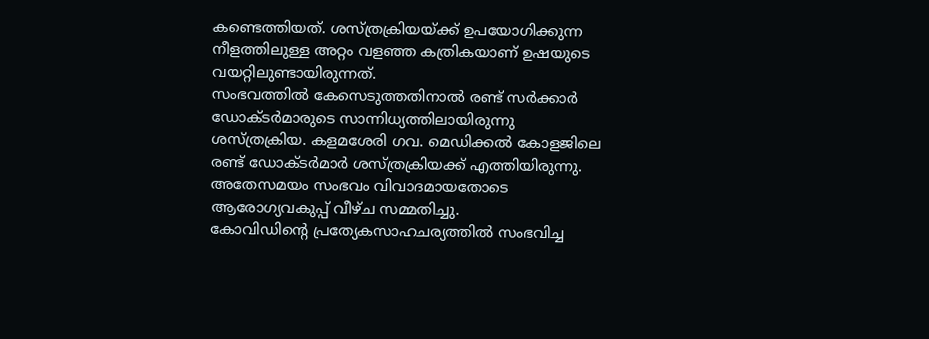കണ്ടെത്തിയത്. ശസ്ത്രക്രിയയ്ക്ക് ഉപയോഗിക്കുന്ന നീളത്തിലുള്ള അറ്റം വളഞ്ഞ കത്രികയാണ് ഉഷയുടെ വയറ്റിലുണ്ടായിരുന്നത്.
സംഭവത്തിൽ കേസെടുത്തതിനാൽ രണ്ട് സർക്കാർ ഡോക്ടർമാരുടെ സാന്നിധ്യത്തിലായിരുന്നു ശസ്ത്രക്രിയ. കളമശേരി ഗവ. മെഡിക്കൽ കോളജിലെ രണ്ട് ഡോക്ടർമാർ ശസ്ത്രക്രിയക്ക് എത്തിയിരുന്നു. അതേസമയം സംഭവം വിവാദമായതോടെ ആരോഗ്യവകുപ്പ് വീഴ്ച സമ്മതിച്ചു.
കോവിഡിന്റെ പ്രത്യേകസാഹചര്യത്തിൽ സംഭവിച്ച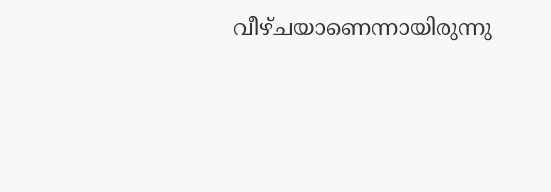വീഴ്ചയാണെന്നായിരുന്നു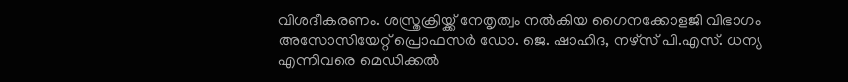വിശദീകരണം. ശസ്ത്രക്രിയ്ക്ക് നേതൃത്വം നൽകിയ ഗൈനക്കോളജി വിഭാഗം അസോസിയേറ്റ് പ്രൊഫസർ ഡോ. ജെ. ഷാഹിദ, നഴ്സ് പി.എസ്. ധന്യ എന്നിവരെ മെഡിക്കൽ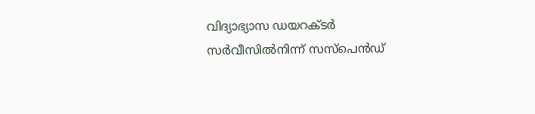വിദ്യാഭ്യാസ ഡയറക്ടർ സർവീസിൽനിന്ന് സസ്പെൻഡ്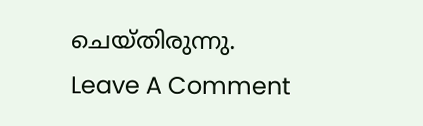ചെയ്തിരുന്നു.
Leave A Comment